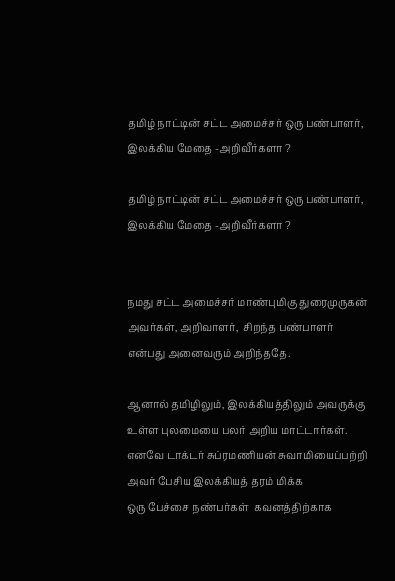தமிழ் நாட்டின் சட்ட அமைச்சர் ஒரு பண்பாளர், இலக்கிய மேதை -அறிவீர்களா ?

தமிழ் நாட்டின் சட்ட அமைச்சர் ஒரு பண்பாளர்,
இலக்கிய மேதை -அறிவீர்களா ?


நமது சட்ட அமைச்சர் மாண்புமிகு துரைமுருகன்
அவர்கள், அறிவாளர்,  சிறந்த பண்பாளர்
என்பது அனைவரும் அறிந்ததே.

ஆனால் தமிழிலும், இலக்கியத்திலும் அவருக்கு
உள்ள புலமையை பலர் அறிய மாட்டார்கள்.
எனவே டாக்டர் சுப்ரமணியன் சுவாமியைப்பற்றி
அவர் பேசிய இலக்கியத் தரம் மிக்க
ஒரு பேச்சை நண்பர்கள்  கவனத்திற்காக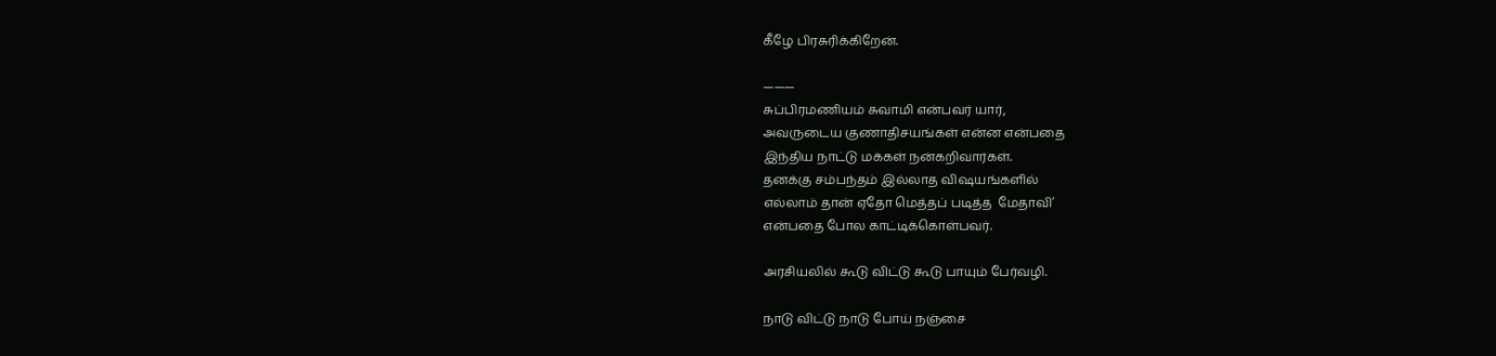கீழே பிரசுரிக்கிறேன்.

———
சுப்பிரமணியம் சுவாமி என்பவர் யார்,
அவருடைய குணாதிசயங்கள் என்ன என்பதை
இந்திய நாட்டு மக்கள் நன்கறிவார்கள்.
தனக்கு சம்பந்தம் இல்லாத விஷயங்களில்
எல்லாம் தான் ஏதோ மெத்தப் படித்த  மேதாவி’
என்பதை போல காட்டிக்கொள்பவர்.

அரசியலில் கூடு விட்டு கூடு பாயும் பேர்வழி.

நாடு விட்டு நாடு போய் நஞ்சை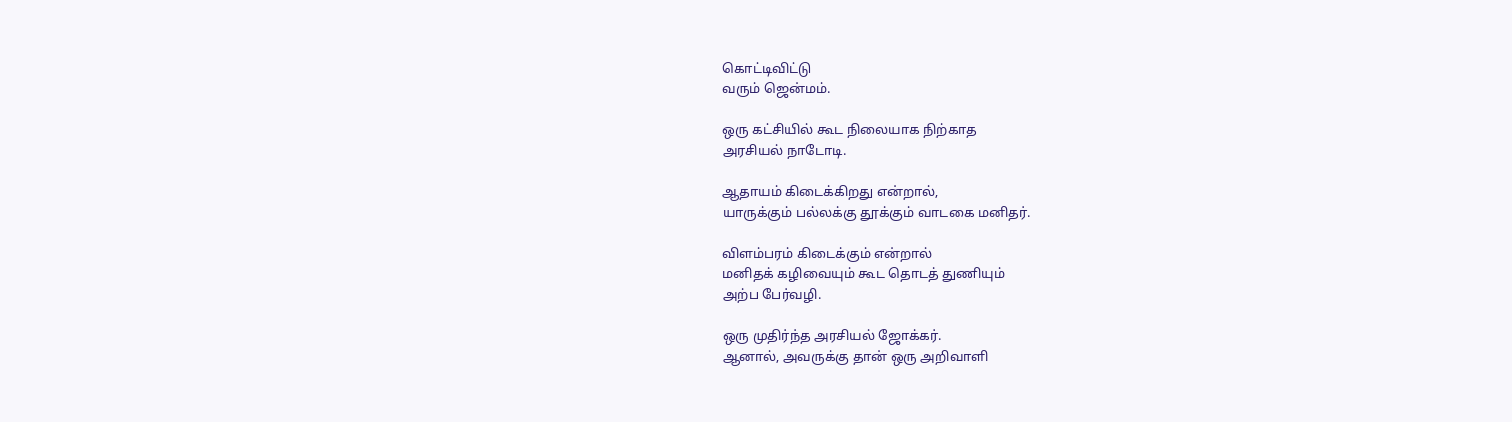கொட்டிவிட்டு
வரும் ஜென்மம்.

ஒரு கட்சியில் கூட நிலையாக நிற்காத
அரசியல் நாடோடி.

ஆதாயம் கிடைக்கிறது என்றால்,
யாருக்கும் பல்லக்கு தூக்கும் வாடகை மனிதர்.

விளம்பரம் கிடைக்கும் என்றால்
மனிதக் கழிவையும் கூட தொடத் துணியும்
அற்ப பேர்வழி.

ஒரு முதிர்ந்த அரசியல் ஜோக்கர்.
ஆனால், அவருக்கு தான் ஒரு அறிவாளி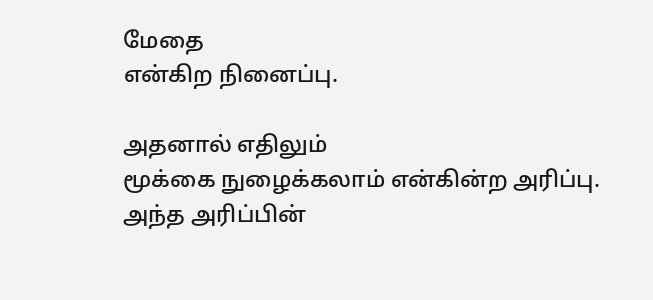மேதை
என்கிற நினைப்பு.

அதனால் எதிலும்
மூக்கை நுழைக்கலாம் என்கின்ற அரிப்பு.
அந்த அரிப்பின்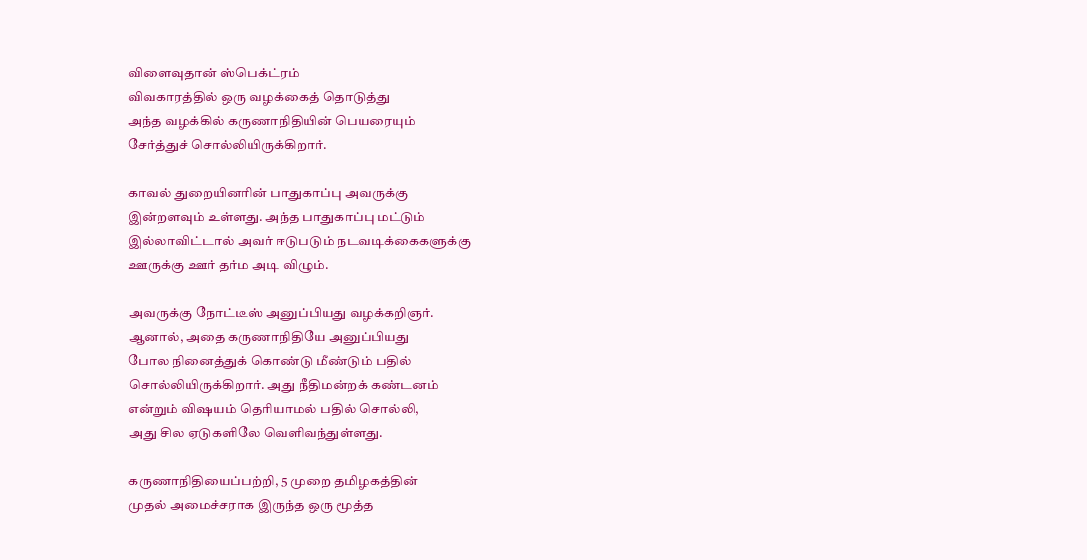விளைவுதான் ஸ்பெக்ட்ரம்
விவகாரத்தில் ஒரு வழக்கைத் தொடுத்து
அந்த வழக்கில் கருணாநிதியின் பெயரையும்
சேர்த்துச் சொல்லியிருக்கிறார்.

காவல் துறையினரின் பாதுகாப்பு அவருக்கு
இன்றளவும் உள்ளது. அந்த பாதுகாப்பு மட்டும்
இல்லாவிட்டால் அவர் ஈடுபடும் நடவடிக்கைகளுக்கு
ஊருக்கு ஊர் தர்ம அடி விழும்.

அவருக்கு நோட்டீஸ் அனுப்பியது வழக்கறிஞர்.
ஆனால், அதை கருணாநிதியே அனுப்பியது
போல நினைத்துக் கொண்டு மீண்டும் பதில்
சொல்லியிருக்கிறார். அது நீதிமன்றக் கண்டனம்
என்றும் விஷயம் தெரியாமல் பதில் சொல்லி,
அது சில ஏடுகளிலே வெளிவந்துள்ளது.

கருணாநிதியைப்பற்றி, 5 முறை தமிழகத்தின்
முதல் அமைச்சராக இருந்த ஒரு மூத்த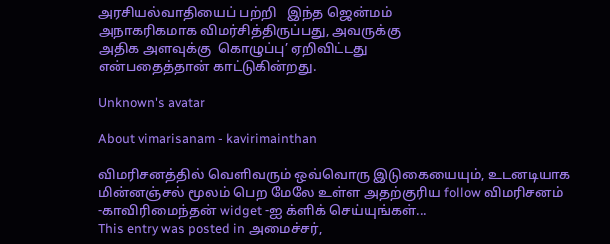அரசியல்வாதியைப் பற்றி   இந்த ஜென்மம்
அநாகரிகமாக விமர்சித்திருப்பது, அவருக்கு
அதிக அளவுக்கு  கொழுப்பு’ ஏறிவிட்டது
என்பதைத்தான் காட்டுகின்றது.

Unknown's avatar

About vimarisanam - kavirimainthan

விமரிசனத்தில் வெளிவரும் ஒவ்வொரு இடுகையையும், உடனடியாக மின்னஞ்சல் மூலம் பெற மேலே உள்ள அதற்குரிய follow விமரிசனம் -காவிரிமைந்தன் widget -ஐ க்ளிக் செய்யுங்கள்...
This entry was posted in அமைச்சர்,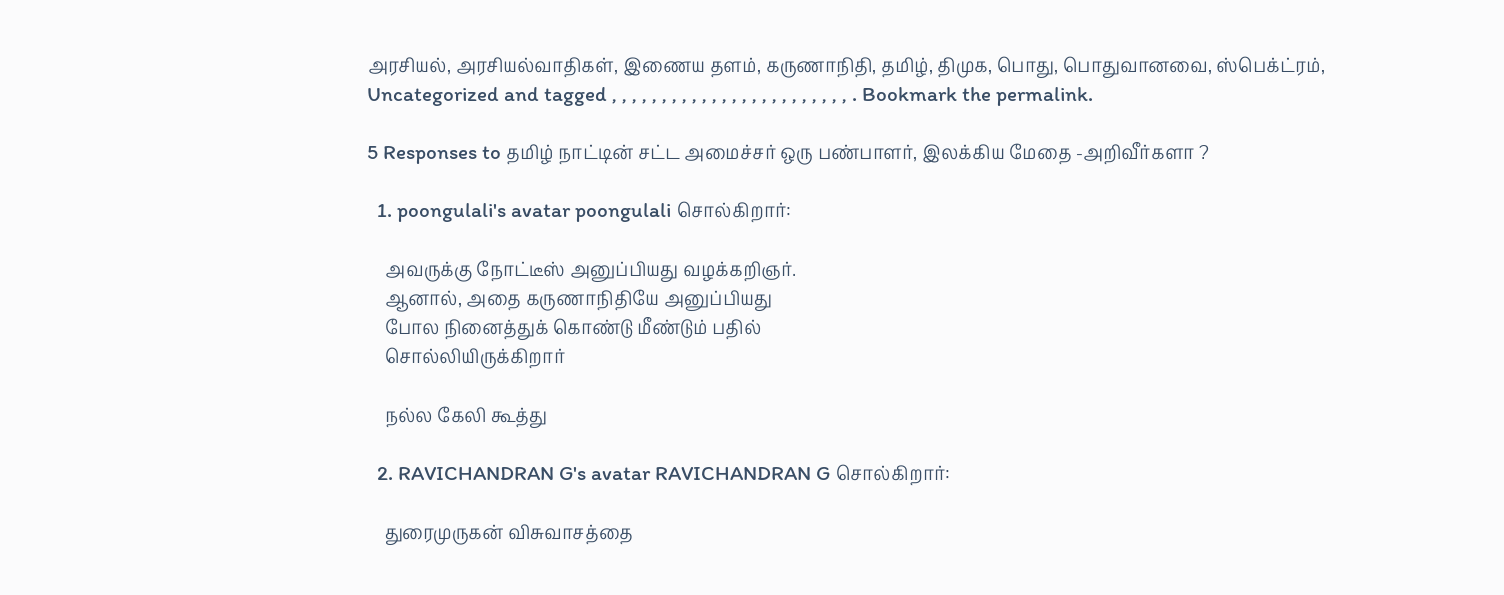அரசியல், அரசியல்வாதிகள், இணைய தளம், கருணாநிதி, தமிழ், திமுக, பொது, பொதுவானவை, ஸ்பெக்ட்ரம், Uncategorized and tagged , , , , , , , , , , , , , , , , , , , , , , , , . Bookmark the permalink.

5 Responses to தமிழ் நாட்டின் சட்ட அமைச்சர் ஒரு பண்பாளர், இலக்கிய மேதை -அறிவீர்களா ?

  1. poongulali's avatar poongulali சொல்கிறார்:

    அவருக்கு நோட்டீஸ் அனுப்பியது வழக்கறிஞர்.
    ஆனால், அதை கருணாநிதியே அனுப்பியது
    போல நினைத்துக் கொண்டு மீண்டும் பதில்
    சொல்லியிருக்கிறார்

    நல்ல கேலி கூத்து

  2. RAVICHANDRAN G's avatar RAVICHANDRAN G சொல்கிறார்:

    துரைமுருகன் விசுவாசத்தை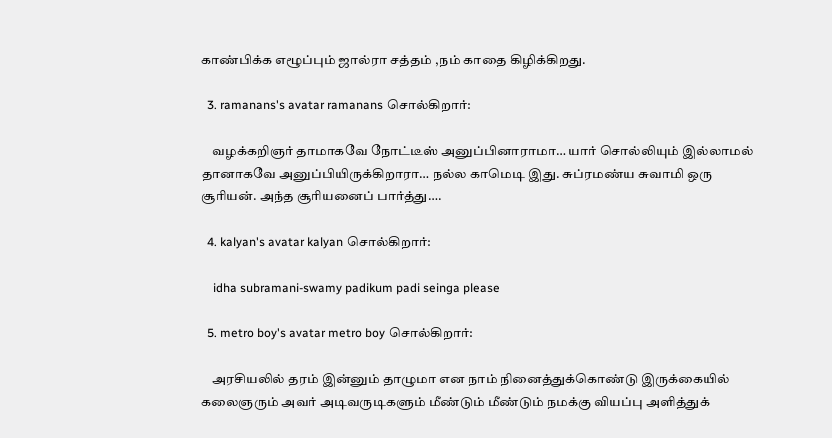காண்பிக்க எழூப்பும் ஜால்ரா சத்தம் ,நம் காதை கிழிக்கிறது.

  3. ramanans's avatar ramanans சொல்கிறார்:

    வழக்கறிஞர் தாமாகவே நோட்டீஸ் அனுப்பினாராமா… யார் சொல்லியும் இல்லாமல் தானாகவே அனுப்பியிருக்கிறாரா… நல்ல காமெடி இது. சுப்ரமண்ய சுவாமி ஒரு சூரியன். அந்த சூரியனைப் பார்த்து….

  4. kalyan's avatar kalyan சொல்கிறார்:

    idha subramani-swamy padikum padi seinga please

  5. metro boy's avatar metro boy சொல்கிறார்:

    அரசியலில் தரம் இன்னும் தாழுமா என நாம் நினைத்துக்கொண்டு இருக்கையில் கலைஞரும் அவர் அடிவருடிகளும் மீண்டும் மீண்டும் நமக்கு வியப்பு அளித்துக்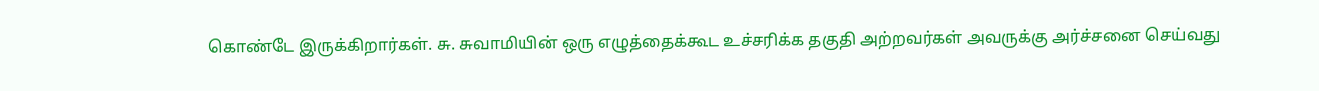கொண்டே இருக்கிறார்கள். சு. சுவாமியின் ஒரு எழுத்தைக்கூட உச்சரிக்க தகுதி அற்றவர்கள் அவருக்கு அர்ச்சனை செய்வது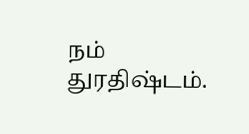நம் துரதிஷ்டம்.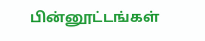பின்னூட்டங்கள்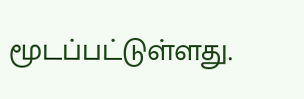மூடப்பட்டுள்ளது.